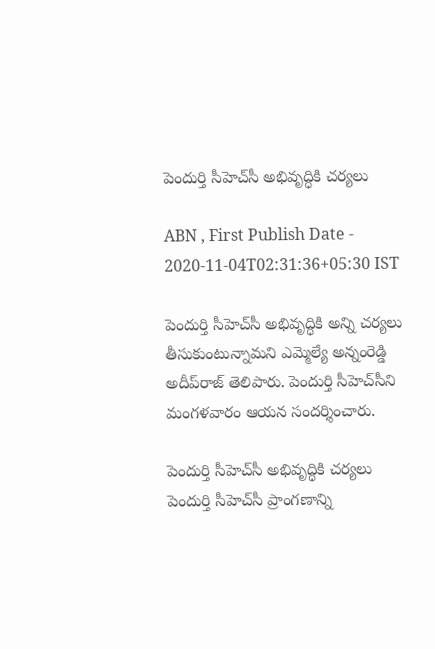పెందుర్తి సీహెచ్‌సీ అభివృద్ధికి చర్యలు

ABN , First Publish Date - 2020-11-04T02:31:36+05:30 IST

పెందుర్తి సీహెచ్‌సీ అభివృద్ధికి అన్ని చర్యలు తీసుకుంటున్నామని ఎమ్మెల్యే అన్నంరెడ్డి అదీప్‌రాజ్‌ తెలిపారు. పెందుర్తి సీహెచ్‌సీని మంగళవారం ఆయన సందర్శించారు.

పెందుర్తి సీహెచ్‌సీ అభివృద్ధికి చర్యలు
పెందుర్తి సీహెచ్‌సీ ప్రాంగణాన్ని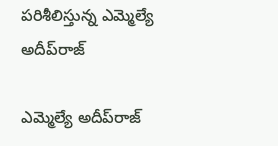పరిశీలిస్తున్న ఎమ్మెల్యే అదీప్‌రాజ్‌

ఎమ్మెల్యే అదీప్‌రాజ్‌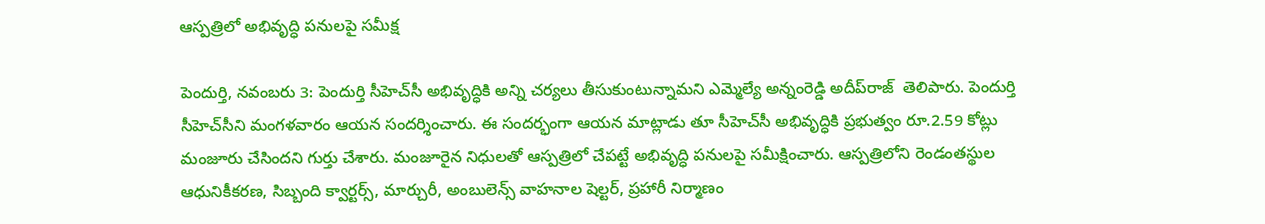ఆస్పత్రిలో అభివృద్ధి పనులపై సమీక్ష

పెందుర్తి, నవంబరు 3: పెందుర్తి సీహెచ్‌సీ అభివృద్ధికి అన్ని చర్యలు తీసుకుంటున్నామని ఎమ్మెల్యే అన్నంరెడ్డి అదీప్‌రాజ్‌  తెలిపారు. పెందుర్తి సీహెచ్‌సీని మంగళవారం ఆయన సందర్శించారు. ఈ సందర్భంగా ఆయన మాట్లాడు తూ సీహెచ్‌సీ అభివృద్ధికి ప్రభుత్వం రూ.2.59 కోట్లు మంజూరు చేసిందని గుర్తు చేశారు. మంజూరైన నిధులతో ఆస్పత్రిలో చేపట్టే అభివృద్ధి పనులపై సమీక్షించారు. ఆస్పత్రిలోని రెండంతస్థుల ఆధునికీకరణ, సిబ్బంది క్వార్టర్స్‌, మార్చురీ, అంబులెన్స్‌ వాహనాల షెల్టర్‌, ప్రహారీ నిర్మాణం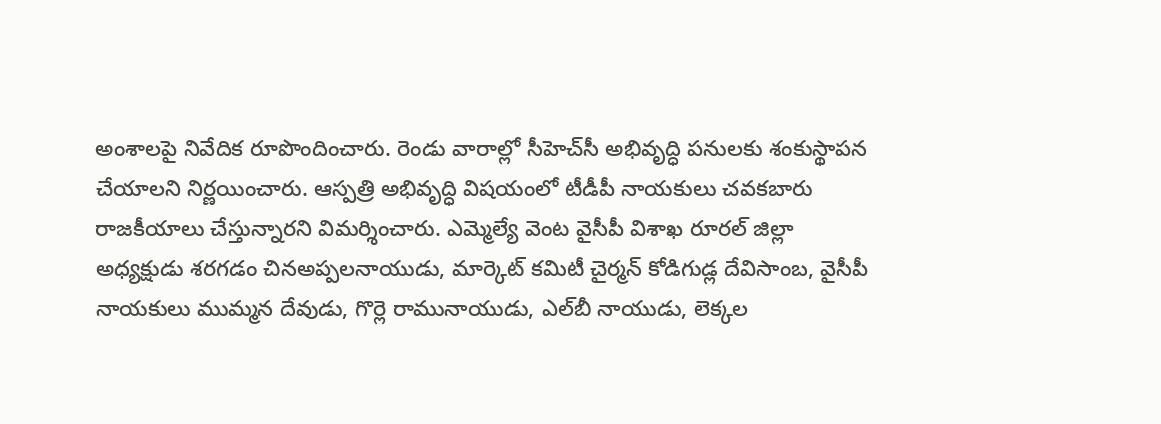అంశాలపై నివేదిక రూపొందించారు. రెండు వారాల్లో సీహెచ్‌సీ అభివృద్ధి పనులకు శంకుస్థాపన చేయాలని నిర్ణయించారు. ఆస్పత్రి అభివృద్ధి విషయంలో టీడీపీ నాయకులు చవకబారు రాజకీయాలు చేస్తున్నారని విమర్శించారు. ఎమ్మెల్యే వెంట వైసీపీ విశాఖ రూరల్‌ జిల్లా అధ్యక్షుడు శరగడం చినఅప్పలనాయుడు, మార్కెట్‌ కమిటీ చైర్మన్‌ కోడిగుడ్ల దేవిసాంబ, వైసీపీ నాయకులు ముమ్మన దేవుడు, గొర్లె రామునాయుడు, ఎల్‌బీ నాయుడు, లెక్కల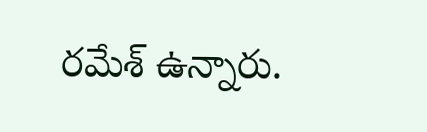రమేశ్‌ ఉన్నారు.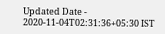Updated Date - 2020-11-04T02:31:36+05:30 IST